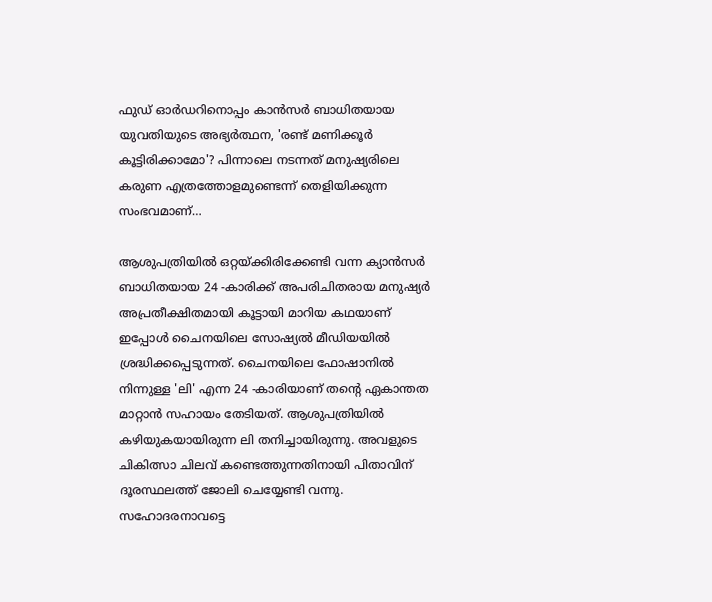ഫുഡ് ഓർഡറിനൊപ്പം കാന്‍സര്‍ ബാധിതയായ യുവതിയുടെ അഭ്യര്‍ത്ഥന, 'രണ്ട് മണിക്കൂർ കൂട്ടിരിക്കാമോ'? പിന്നാലെ നടന്നത് മനുഷ്യരിലെ കരുണ എത്രത്തോളമുണ്ടെന്ന് തെളിയിക്കുന്ന സംഭവമാണ്…

ആശുപത്രിയിൽ ഒറ്റയ്ക്കിരിക്കേണ്ടി വന്ന ക്യാൻസർ ബാധിതയായ 24 -കാരിക്ക് അപരിചിതരായ മനുഷ്യർ അപ്രതീക്ഷിതമായി കൂട്ടായി മാറിയ കഥയാണ് ഇപ്പോൾ ചൈനയിലെ സോഷ്യൽ മീഡിയയിൽ ശ്രദ്ധിക്കപ്പെടുന്നത്. ചൈനയിലെ ഫോഷാനിൽ നിന്നുള്ള 'ലി' എന്ന 24 -കാരിയാണ് തന്റെ ഏകാന്തത മാറ്റാൻ സഹായം തേടിയത്. ആശുപത്രിയിൽ കഴിയുകയായിരുന്ന ലി തനിച്ചായിരുന്നു. അവളുടെ ചികിത്സാ ചിലവ് കണ്ടെത്തുന്നതിനായി പിതാവിന് ദൂരസ്ഥലത്ത് ജോലി ചെയ്യേണ്ടി വന്നു. സഹോദരനാവട്ടെ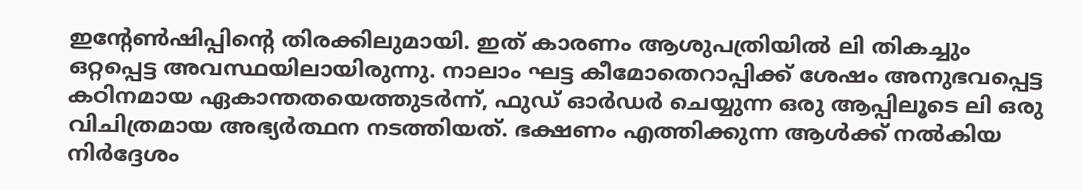ഇന്റേൺഷിപ്പിന്റെ തിരക്കിലുമായി. ഇത് കാരണം ആശുപത്രിയിൽ ലി തികച്ചും ഒറ്റപ്പെട്ട അവസ്ഥയിലായിരുന്നു. നാലാം ഘട്ട കീമോതെറാപ്പിക്ക് ശേഷം അനുഭവപ്പെട്ട കഠിനമായ ഏകാന്തതയെത്തുടർന്ന്, ഫുഡ് ഓർഡർ ചെയ്യുന്ന ഒരു ആപ്പിലൂടെ ലി ഒരു വിചിത്രമായ അഭ്യർത്ഥന നടത്തിയത്. ഭക്ഷണം എത്തിക്കുന്ന ആൾക്ക് നൽകിയ നിർദ്ദേശം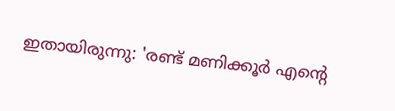ഇതായിരുന്നു: 'രണ്ട് മണിക്കൂർ എന്റെ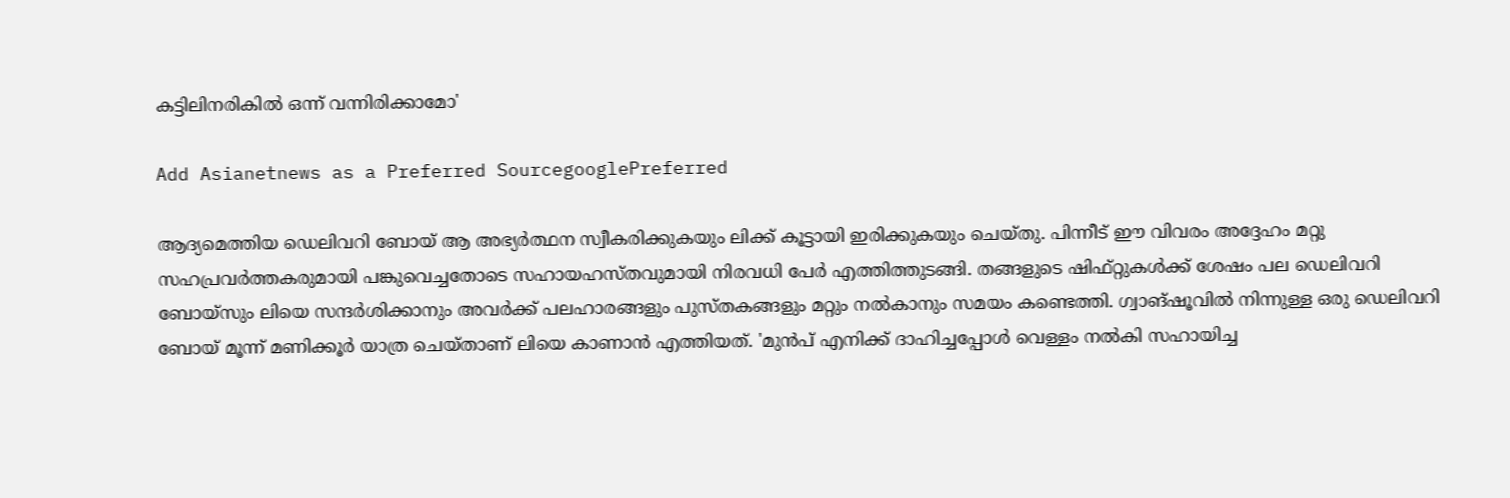കട്ടിലിനരികിൽ ഒന്ന് വന്നിരിക്കാമോ'

Add Asianetnews as a Preferred SourcegooglePreferred

ആദ്യമെത്തിയ ഡെലിവറി ബോയ് ആ അഭ്യർത്ഥന സ്വീകരിക്കുകയും ലിക്ക് കൂട്ടായി ഇരിക്കുകയും ചെയ്തു. പിന്നീട് ഈ വിവരം അദ്ദേഹം മറ്റു സഹപ്രവർത്തകരുമായി പങ്കുവെച്ചതോടെ സഹായഹസ്തവുമായി നിരവധി പേർ എത്തിത്തുടങ്ങി. തങ്ങളുടെ ഷിഫ്റ്റുകൾക്ക് ശേഷം പല ഡെലിവറി ബോയ്സും ലിയെ സന്ദർശിക്കാനും അവർക്ക് പലഹാരങ്ങളും പുസ്തകങ്ങളും മറ്റും നൽകാനും സമയം കണ്ടെത്തി. ഗ്വാങ്‌ഷൂവിൽ നിന്നുള്ള ഒരു ഡെലിവറി ബോയ് മൂന്ന് മണിക്കൂർ യാത്ര ചെയ്താണ് ലിയെ കാണാൻ എത്തിയത്. 'മുൻപ് എനിക്ക് ദാഹിച്ചപ്പോൾ വെള്ളം നൽകി സഹായിച്ച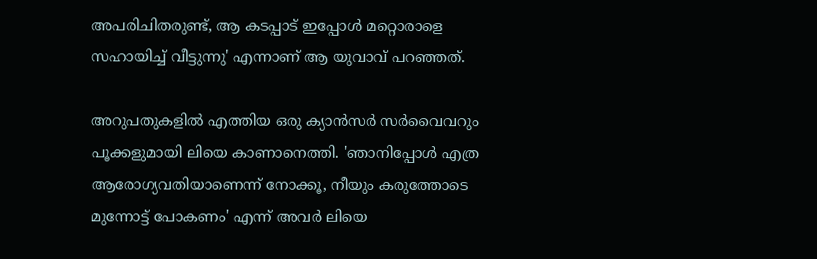അപരിചിതരുണ്ട്, ആ കടപ്പാട് ഇപ്പോൾ മറ്റൊരാളെ സഹായിച്ച് വീട്ടുന്നു' എന്നാണ് ആ യുവാവ് പറഞ്ഞത്.

അറുപതുകളിൽ എത്തിയ ഒരു ക്യാൻസർ സർവൈവറും പൂക്കളുമായി ലിയെ കാണാനെത്തി. 'ഞാനിപ്പോൾ എത്ര ആരോഗ്യവതിയാണെന്ന് നോക്കൂ, നീയും കരുത്തോടെ മുന്നോട്ട് പോകണം' എന്ന് അവർ ലിയെ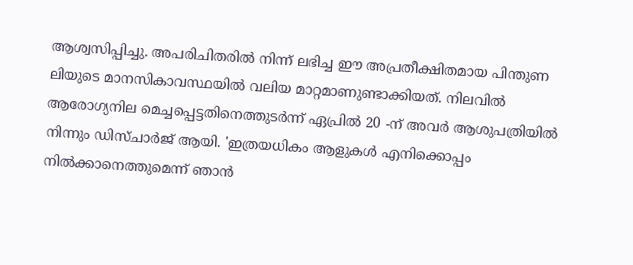ആശ്വസിപ്പിച്ചു. അപരിചിതരിൽ നിന്ന് ലഭിച്ച ഈ അപ്രതീക്ഷിതമായ പിന്തുണ ലിയുടെ മാനസികാവസ്ഥയിൽ വലിയ മാറ്റമാണുണ്ടാക്കിയത്. നിലവിൽ ആരോഗ്യനില മെച്ചപ്പെട്ടതിനെത്തുടർന്ന് ഏപ്രിൽ 20 -ന് അവർ ആശുപത്രിയിൽ നിന്നും ഡിസ്ചാർജ് ആയി. 'ഇത്രയധികം ആളുകൾ എനിക്കൊപ്പം നിൽക്കാനെത്തുമെന്ന് ഞാൻ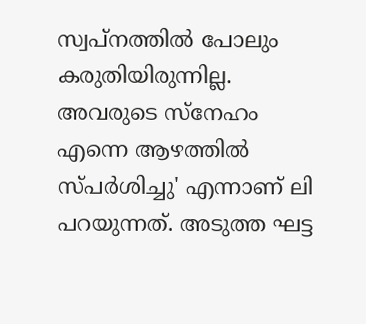സ്വപ്നത്തിൽ പോലും കരുതിയിരുന്നില്ല. അവരുടെ സ്നേഹം എന്നെ ആഴത്തിൽ സ്പർശിച്ചു' എന്നാണ് ലി പറയുന്നത്. അടുത്ത ഘട്ട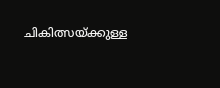ചികിത്സയ്ക്കുള്ള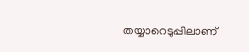തയ്യാറെടുപ്പിലാണ്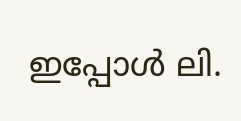ഇപ്പോൾ ലി.